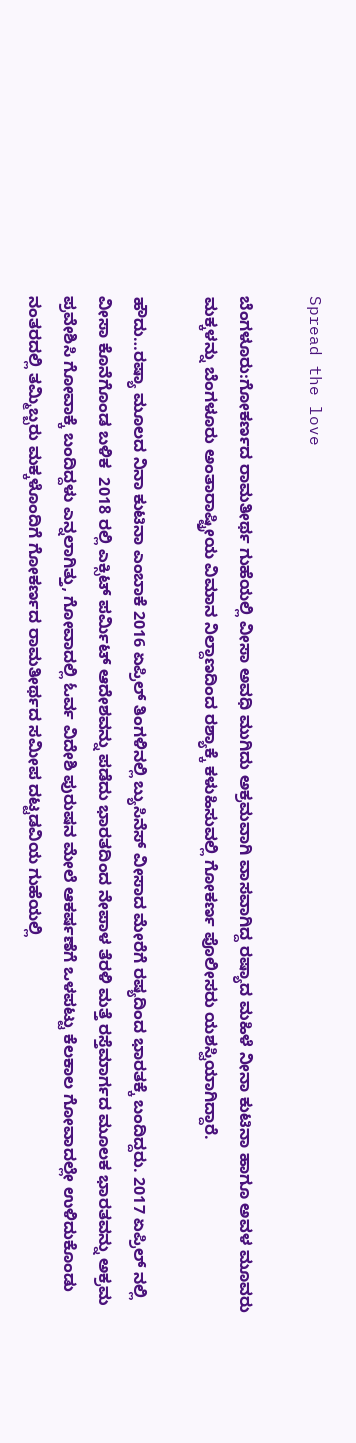Spread the love

ಬೆಂಗಳೂರು:ಗೋಕರ್ಣದ ರಾಮತೀರ್ಥ ಗುಹೆಯಲ್ಲಿ ವೀಸಾ ಅವಧಿ ಮುಗಿದು ಅಕ್ರಮವಾಗಿ ವಾಸವಾಗಿದ್ದ ರಷ್ಯಾದ ಮಹಿಳೆ ನೀನಾ ಕುಟಿನಾ ಹಾಗೂ ಅವಳ ಮೂವರು ಮಕ್ಕಳನ್ನು ಬೆಂಗಳೂರು ಅಂತಾರಾಷ್ಟ್ರೀಯ ವಿಮಾನ ನಿಲ್ದಾಣದಿಂದ ರಶ್ಯಾಕ್ಕೆ ಕಳುಹಿಸುವಲ್ಲಿ ಗೋಕರ್ಣ ಪೊಲೀಸರು ಯಶಸ್ವಿಯಾಗಿದ್ದಾರೆ.

ಹೌದು…ರಷ್ಯಾ ಮೂಲದ ನಿನಾ ಕುಟಿನಾ ಎಂಬಾಕೆ 2016 ಏಪ್ರಿಲ್ ತಿಂಗಳಿನಲ್ಲಿ ಬ್ಯುಸಿನೆಸ್ ವೀಸಾದ ಮೇರೆಗೆ ರಷ್ಯದಿಂದ ಭಾರತಕ್ಕೆ ಬಂದಿದ್ದರು. 2017 ಏಪ್ರಿಲ್ ನಲ್ಲಿ ವೀಸಾ ಕೊನೆಗೊಂಡ ಬಳಿಕ  2018 ರಲ್ಲಿ ಎಕ್ಸಿಟ್ ಪರ್ಮಿಟ್ ಆದೇಶವನ್ನು ಪಡೆದು ಭಾರತದಿಂದ ನೇಪಾಳ ತೆರಳಿ ಮತ್ತೆ ರಸ್ತೆಮಾರ್ಗದ ಮೂಲಕ ಭಾರತವನ್ನು ಅಕ್ರಮ ಪ್ರವೇಶಿಸಿ ಗೋವಾಕ್ಕೆ ಬಂದಿದ್ದಳು ಎನ್ನಲಾಗಿತ್ತು, ಗೋವಾದಲ್ಲಿ ಓರ್ವ ವಿದೇಶಿ ಪುರುಷನ ಮೇಲೆ ಆಕರ್ಷಣೆಗೆ ಒಳಪಟ್ಟು ಕೆಲಕಾಲ ಗೋವಾದಲ್ಲೇ ಉಳಿದುಕೊಂಡು ನಂತರದಲ್ಲಿ ತಮ್ಮಿಬ್ಬರು ಮಕ್ಕಳೊಂದಿಗೆ ಗೋಕರ್ಣದ ರಾಮತೀರ್ಥದ ಸಮೀಪ ದಟ್ಟಡವಿಯ ಗುಹೆಯಲ್ಲಿ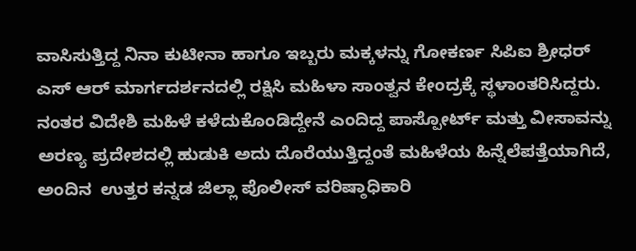ವಾಸಿಸುತ್ತಿದ್ದ ನಿನಾ ಕುಟೀನಾ ಹಾಗೂ ಇಬ್ಬರು ಮಕ್ಕಳನ್ನು ಗೋಕರ್ಣ ಸಿಪಿಐ ಶ್ರೀಧರ್ ಎಸ್ ಆರ್ ಮಾರ್ಗದರ್ಶನದಲ್ಲಿ ರಕ್ಷಿಸಿ ಮಹಿಳಾ ಸಾಂತ್ವನ ಕೇಂದ್ರಕ್ಕೆ ಸ್ಥಳಾಂತರಿಸಿದ್ದರು. ನಂತರ ವಿದೇಶಿ ಮಹಿಳೆ ಕಳೆದುಕೊಂಡಿದ್ದೇನೆ ಎಂದಿದ್ದ ಪಾಸ್ಪೋರ್ಟ್ ಮತ್ತು ವೀಸಾವನ್ನು ಅರಣ್ಯ ಪ್ರದೇಶದಲ್ಲಿ ಹುಡುಕಿ ಅದು ದೊರೆಯುತ್ತಿದ್ದಂತೆ ಮಹಿಳೆಯ ಹಿನ್ನೆಲೆಪತ್ತೆಯಾಗಿದೆ, ಅಂದಿನ  ಉತ್ತರ ಕನ್ನಡ ಜಿಲ್ಲಾ ಪೊಲೀಸ್ ವರಿಷ್ಠಾಧಿಕಾರಿ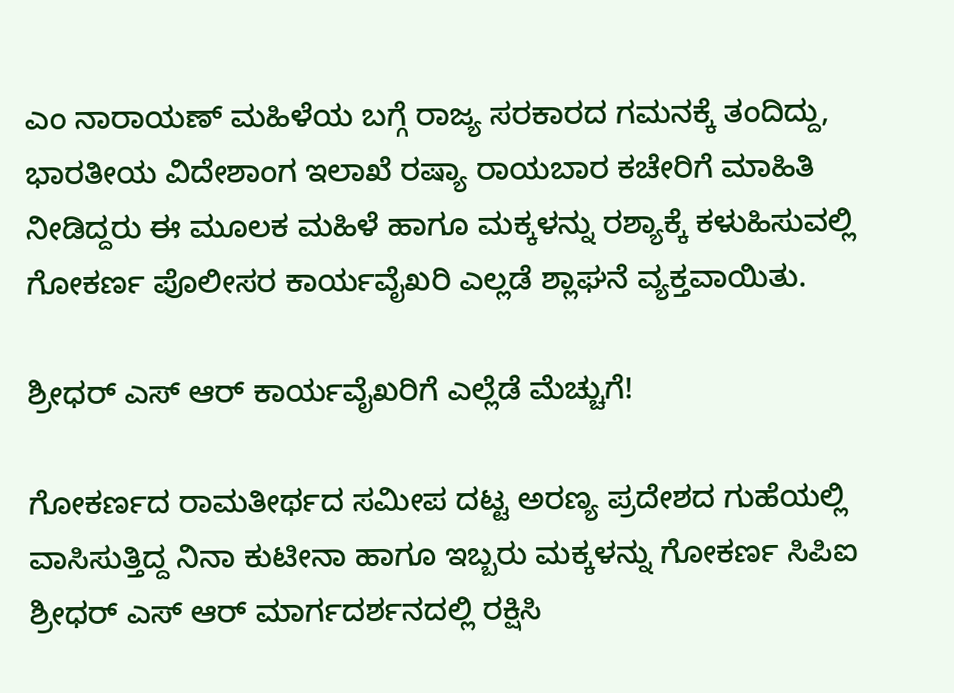ಎಂ ನಾರಾಯಣ್ ಮಹಿಳೆಯ ಬಗ್ಗೆ ರಾಜ್ಯ ಸರಕಾರದ ಗಮನಕ್ಕೆ ತಂದಿದ್ದು, ಭಾರತೀಯ ವಿದೇಶಾಂಗ ಇಲಾಖೆ ರಷ್ಯಾ ರಾಯಬಾರ ಕಚೇರಿಗೆ ಮಾಹಿತಿ ನೀಡಿದ್ದರು ಈ ಮೂಲಕ ಮಹಿಳೆ ಹಾಗೂ ಮಕ್ಕಳನ್ನು ರಶ್ಯಾಕ್ಕೆ ಕಳುಹಿಸುವಲ್ಲಿ ಗೋಕರ್ಣ ಪೊಲೀಸರ ಕಾರ್ಯವೈಖರಿ ಎಲ್ಲಡೆ ಶ್ಲಾಘನೆ ವ್ಯಕ್ತವಾಯಿತು.

ಶ್ರೀಧರ್ ಎಸ್ ಆರ್ ಕಾರ್ಯವೈಖರಿಗೆ ಎಲ್ಲೆಡೆ ಮೆಚ್ಚುಗೆ!

ಗೋಕರ್ಣದ ರಾಮತೀರ್ಥದ ಸಮೀಪ ದಟ್ಟ ಅರಣ್ಯ ಪ್ರದೇಶದ ಗುಹೆಯಲ್ಲಿ ವಾಸಿಸುತ್ತಿದ್ದ ನಿನಾ ಕುಟೀನಾ ಹಾಗೂ ಇಬ್ಬರು ಮಕ್ಕಳನ್ನು ಗೋಕರ್ಣ ಸಿಪಿಐ ಶ್ರೀಧರ್ ಎಸ್ ಆರ್ ಮಾರ್ಗದರ್ಶನದಲ್ಲಿ ರಕ್ಷಿಸಿ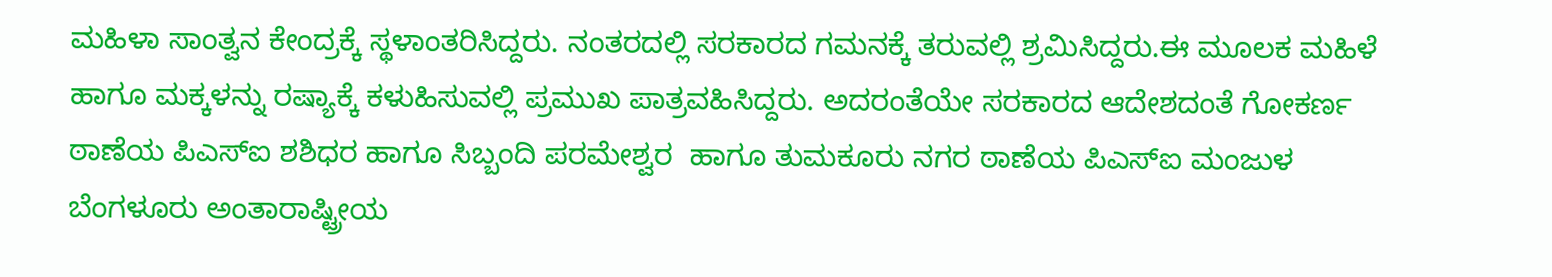ಮಹಿಳಾ ಸಾಂತ್ವನ ಕೇಂದ್ರಕ್ಕೆ ಸ್ಥಳಾಂತರಿಸಿದ್ದರು. ನಂತರದಲ್ಲಿ ಸರಕಾರದ ಗಮನಕ್ಕೆ ತರುವಲ್ಲಿ ಶ್ರಮಿಸಿದ್ದರು.ಈ ಮೂಲಕ ಮಹಿಳೆ ಹಾಗೂ ಮಕ್ಕಳನ್ನು ರಷ್ಯಾಕ್ಕೆ ಕಳುಹಿಸುವಲ್ಲಿ ಪ್ರಮುಖ ಪಾತ್ರವಹಿಸಿದ್ದರು. ಅದರಂತೆಯೇ ಸರಕಾರದ ಆದೇಶದಂತೆ ಗೋಕರ್ಣ ಠಾಣೆಯ ಪಿಎಸ್ಐ ಶಶಿಧರ ಹಾಗೂ ಸಿಬ್ಬಂದಿ ಪರಮೇಶ್ವರ  ಹಾಗೂ ತುಮಕೂರು ನಗರ ಠಾಣೆಯ ಪಿಎಸ್ಐ ಮಂಜುಳ ಬೆಂಗಳೂರು ಅಂತಾರಾಷ್ಟ್ರೀಯ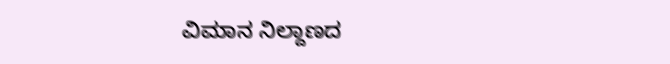ವಿಮಾನ ನಿಲ್ದಾಣದ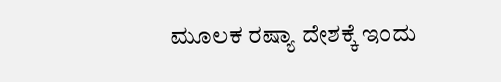ಮೂಲಕ ರಷ್ಯಾ ದೇಶಕ್ಕೆ ಇಂದು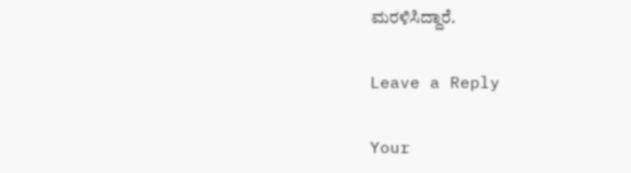ಮರಳಿಸಿದ್ದಾರೆ.

Leave a Reply

Your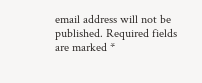email address will not be published. Required fields are marked *